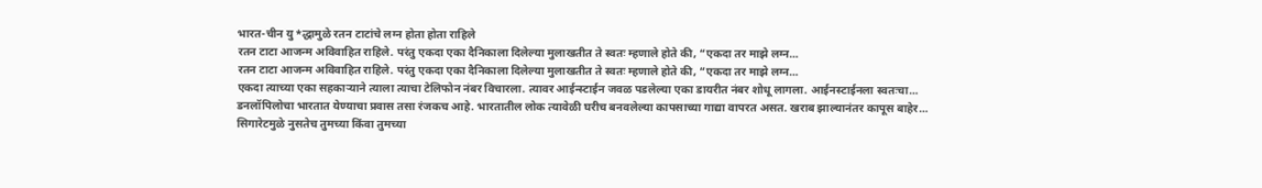भारत-चीन यु*द्धामुळे रतन टाटांचे लग्न होता होता राहिले
रतन टाटा आजन्म अविवाहित राहिले. परंतु एकदा एका दैनिकाला दिलेल्या मुलाखतीत ते स्वतः म्हणाले होते की, “एकदा तर माझे लग्न...
रतन टाटा आजन्म अविवाहित राहिले. परंतु एकदा एका दैनिकाला दिलेल्या मुलाखतीत ते स्वतः म्हणाले होते की, “एकदा तर माझे लग्न...
एकदा त्याच्या एका सहकाऱ्याने त्याला त्याचा टेलिफोन नंबर विचारला. त्यावर आईन्स्टाईन जवळ पडलेल्या एका डायरीत नंबर शोधू लागला. आईनस्टाईनला स्वतःचा...
डनलॉपिलोचा भारतात येण्याचा प्रवास तसा रंजकच आहे. भारतातील लोक त्यावेळी घरीच बनवलेल्या कापसाच्या गाद्या वापरत असत. खराब झाल्यानंतर कापूस बाहेर...
सिगारेटमुळे नुसतेच तुमच्या किंवा तुमच्या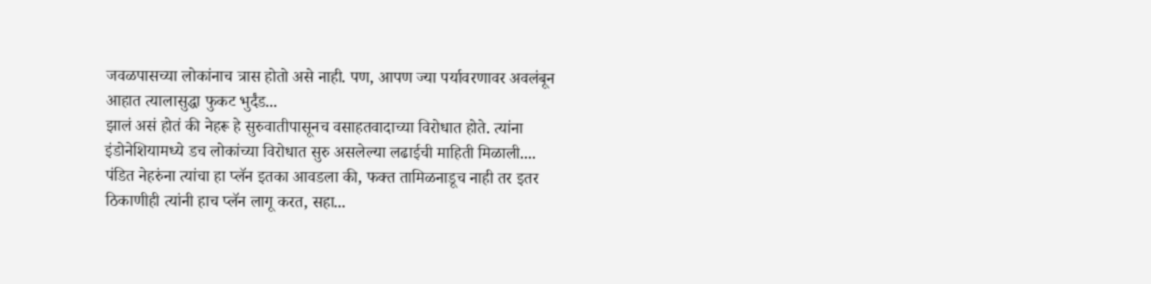जवळपासच्या लोकांनाच त्रास होतो असे नाही. पण, आपण ज्या पर्यावरणावर अवलंबून आहात त्यालासुद्धा फुकट भुर्दंड...
झालं असं होतं की नेहरू हे सुरुवातीपासूनच वसाहतवादाच्या विरोधात होते. त्यांना इंडोनेशियामध्ये डच लोकांच्या विरोधात सुरु असलेल्या लढाईची माहिती मिळाली....
पंडित नेहरुंना त्यांचा हा प्लॅन इतका आवडला की, फक्त तामिळनाडूच नाही तर इतर ठिकाणीही त्यांनी हाच प्लॅन लागू करत, सहा...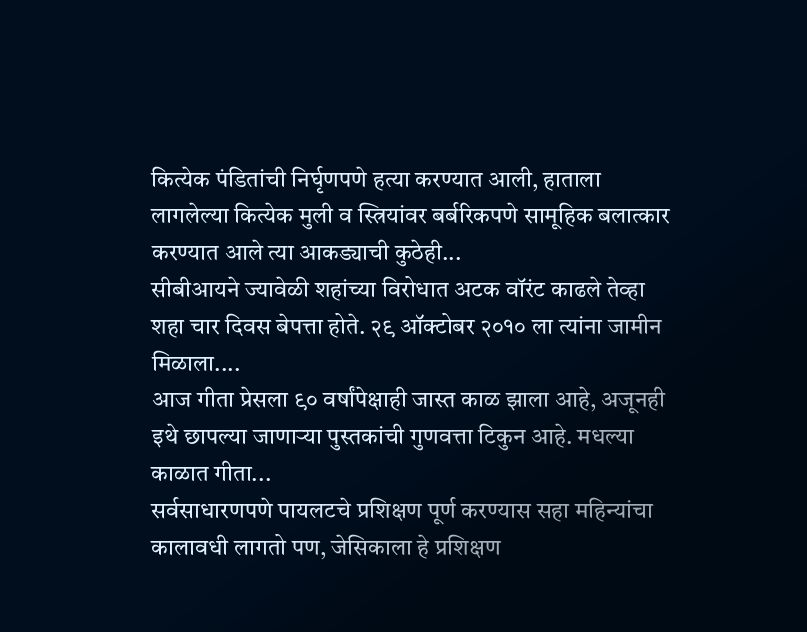कित्येक पंडितांची निर्घृणपणे हत्या करण्यात आली, हाताला लागलेल्या कित्येक मुली व स्त्रियांवर बर्बरिकपणे सामूहिक बलात्कार करण्यात आले त्या आकड्याची कुठेही...
सीबीआयने ज्यावेळी शहांच्या विरोधात अटक वॉरंट काढले तेव्हा शहा चार दिवस बेपत्ता होते. २९ ऑक्टोबर २०१० ला त्यांना जामीन मिळाला....
आज गीता प्रेसला ९० वर्षांपेक्षाही जास्त काळ झाला आहे, अजूनही इथे छापल्या जाणाऱ्या पुस्तकांची गुणवत्ता टिकुन आहे. मधल्या काळात गीता...
सर्वसाधारणपणे पायलटचे प्रशिक्षण पूर्ण करण्यास सहा महिन्यांचा कालावधी लागतो पण, जेसिकाला हे प्रशिक्षण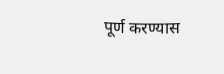पूर्ण करण्यास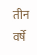तीन वर्षे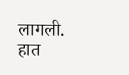लागली. हात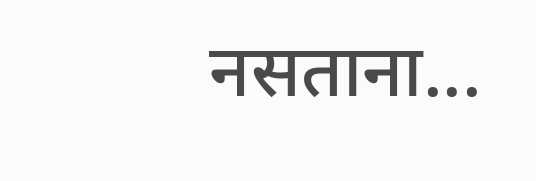नसताना...